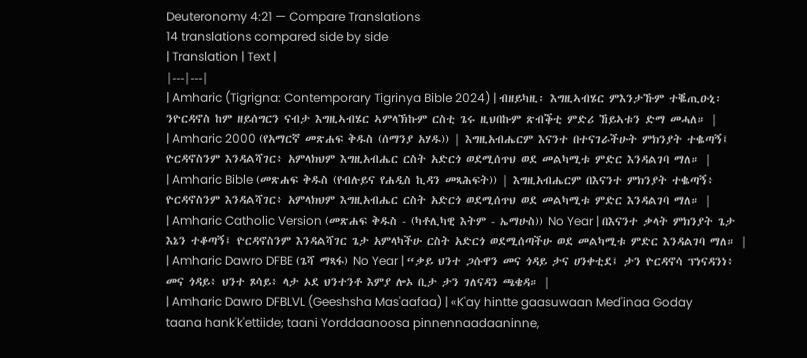Deuteronomy 4:21 — Compare Translations
14 translations compared side by side
| Translation | Text |
|---|---|
| Amharic (Tigrigna: Contemporary Tigrinya Bible 2024) | ብዘይካዚ፡ እግዚኣብሄር ምእንታኹም ተቘጢዑኒ፡ ንዮርዳኖስ ከም ዘይሰግርን ናብታ እግዚኣብሄር ኣምላኽኩም ርስቲ ጌሩ ዚህበኩም ጽብቕቲ ምድሪ ኸይኣቱን ድማ መሓለ። |
| Amharic 2000 (የአማርኛ መጽሐፍ ቅዱስ (ሰማንያ አሃዱ)) | እግዚአብሔርም እናንተ በተናገራችሁት ምክንያት ተቈጣኝ፤ ዮርዳኖስንም እንዳልሻገር፥ አምላክህም እግዚአብሔር ርስት አድርጎ ወደሚሰጥህ ወደ መልካሚቱ ምድር እንዳልገባ ማለ። |
| Amharic Bible (መጽሐፍ ቅዱስ (የብሉይና የሐዲስ ኪዳን መጻሕፍት)) | እግዚአብሔርም በእናንተ ምክንያት ተቈጣኝ፥ ዮርዳኖስንም እንዳልሻገር፥ አምላክህም እግዚአብሔር ርስት አድርጎ ወደሚሰጥህ ወደ መልካሚቱ ምድር እንዳልገባ ማለ። |
| Amharic Catholic Version (መጽሐፍ ቅዱስ - (ካቶሊካዊ እትም - ኤማሁስ)) No Year | በእናንተ ቃላት ምክንያት ጌታ እኔን ተቆጣኝ፤ ዮርዳኖስንም እንዳልሻገር ጌታ አምላካችሁ ርስት አድርጎ ወደሚሰጣችሁ ወደ መልካሚቱ ምድር እንዳልገባ ማለ። |
| Amharic Dawro DFBE (ጌሻ ማጻፋ) No Year | “ቃይ ህንተ ጋሱዋን መና ጎዳይ ታና ሀንቀቲደ፤ ታን ዮርዳኖሳ ፕነናዳንነ፥ መና ጎዳይ፥ ህንተ ጾሳይ፥ ላታ ኦደ ህንተንቶ እምያ ሎኦ ቢታ ታን ገለናዳን ጫቄዳ። |
| Amharic Dawro DFBLVL (Geeshsha Mas'aafaa) | «K'ay hintte gaasuwaan Med'inaa Goday taana hank'k'ettiide; taani Yorddaanoosa pinnennaadaaninne,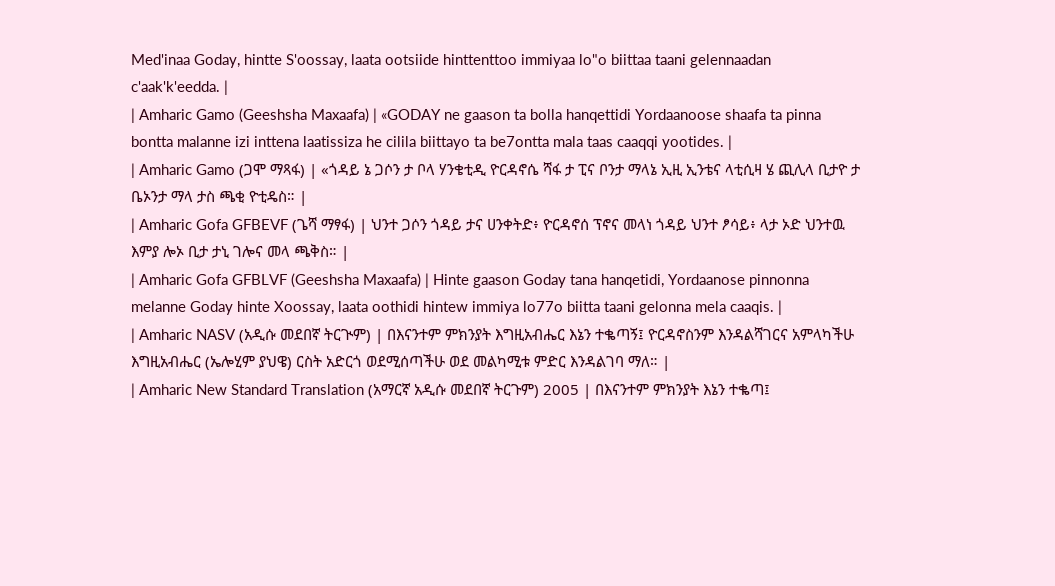Med'inaa Goday, hintte S'oossay, laata ootsiide hinttenttoo immiyaa lo"o biittaa taani gelennaadan c'aak'k'eedda. |
| Amharic Gamo (Geeshsha Maxaafa) | «GODAY ne gaason ta bolla hanqettidi Yordaanoose shaafa ta pinna bontta malanne izi inttena laatissiza he cilila biittayo ta be7ontta mala taas caaqqi yootides. |
| Amharic Gamo (ጋሞ ማጻፋ) | «ጎዳይ ኔ ጋሶን ታ ቦላ ሃንቄቲዲ ዮርዳኖሴ ሻፋ ታ ፒና ቦንታ ማላኔ ኢዚ ኢንቴና ላቲሲዛ ሄ ጪሊላ ቢታዮ ታ ቤኦንታ ማላ ታስ ጫቂ ዮቲዴስ። |
| Amharic Gofa GFBEVF (ጌሻ ማፃፋ) | ህንተ ጋሶን ጎዳይ ታና ሀንቀትድ፥ ዮርዳኖሰ ፕኖና መላነ ጎዳይ ህንተ ፆሳይ፥ ላታ ኦድ ህንተዉ እምያ ሎኦ ቢታ ታኒ ገሎና መላ ጫቅስ። |
| Amharic Gofa GFBLVF (Geeshsha Maxaafa) | Hinte gaason Goday tana hanqetidi, Yordaanose pinnonna melanne Goday hinte Xoossay, laata oothidi hintew immiya lo77o biitta taani gelonna mela caaqis. |
| Amharic NASV (አዲሱ መደበኛ ትርጒም) | በእናንተም ምክንያት እግዚአብሔር እኔን ተቈጣኝ፤ ዮርዳኖስንም እንዳልሻገርና አምላካችሁ እግዚአብሔር (ኤሎሂም ያህዌ) ርስት አድርጎ ወደሚሰጣችሁ ወደ መልካሚቱ ምድር እንዳልገባ ማለ። |
| Amharic New Standard Translation (አማርኛ አዲሱ መደበኛ ትርጉም) 2005 | በእናንተም ምክንያት እኔን ተቈጣ፤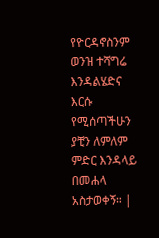የዮርዳኖስንም ወንዝ ተሻግሬ እንዳልሄድና እርሱ የሚሰጣችሁን ያቺን ለምለም ምድር እንዳላይ በመሐላ አስታወቀኝ። |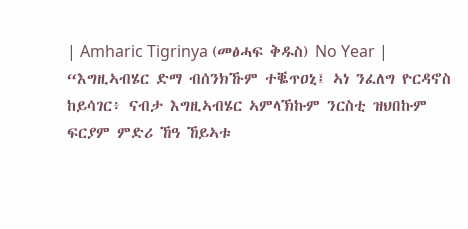| Amharic Tigrinya (መፅሓፍ ቅዱስ) No Year | “እግዚኣብሄር ድማ ብሰንክኹም ተቘጥዐኒ፤ ኣነ ንፈለግ ዮርዳኖስ ከይሳገር፥ ናብታ እግዚኣብሄር ኣምላኽኩም ንርስቲ ዝህበኩም ፍርያም ምድሪ ኸዓ ኸይኣቱ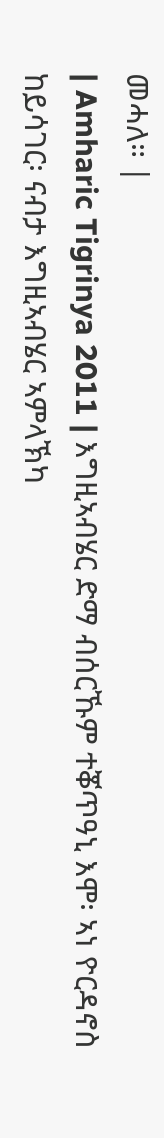መሓለ። |
| Amharic Tigrinya 2011 | እግዚኣብሄር ድማ ብሰርኹም ተቖጥዓኒ እሞ፡ ኣነ ዮርዳኖስ ከይሳገር፡ ናብታ እግዚኣብሄር ኣምላኽካ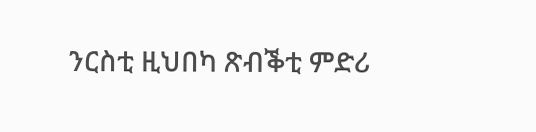ንርስቲ ዚህበካ ጽብቕቲ ምድሪ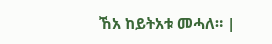ኸአ ከይትአቱ መሓለ። |